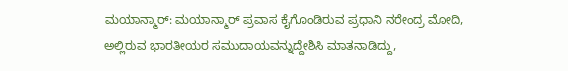ಮಯಾನ್ಮಾರ್: ಮಯಾನ್ಮಾರ್ ಪ್ರವಾಸ ಕೈಗೊಂಡಿರುವ ಪ್ರಧಾನಿ ನರೇಂದ್ರ ಮೋದಿ, ಅಲ್ಲಿರುವ ಭಾರತೀಯರ ಸಮುದಾಯವನ್ನುದ್ದೇಶಿಸಿ ಮಾತನಾಡಿದ್ದು,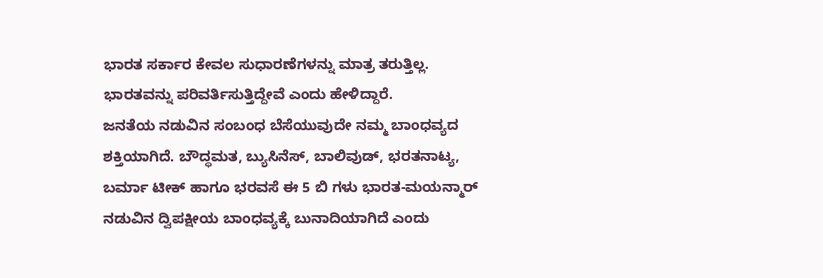ಭಾರತ ಸರ್ಕಾರ ಕೇವಲ ಸುಧಾರಣೆಗಳನ್ನು ಮಾತ್ರ ತರುತ್ತಿಲ್ಲ. ಭಾರತವನ್ನು ಪರಿವರ್ತಿಸುತ್ತಿದ್ದೇವೆ ಎಂದು ಹೇಳಿದ್ದಾರೆ.
ಜನತೆಯ ನಡುವಿನ ಸಂಬಂಧ ಬೆಸೆಯುವುದೇ ನಮ್ಮ ಬಾಂಧವ್ಯದ ಶಕ್ತಿಯಾಗಿದೆ. ಬೌದ್ಧಮತ, ಬ್ಯುಸಿನೆಸ್, ಬಾಲಿವುಡ್, ಭರತನಾಟ್ಯ, ಬರ್ಮಾ ಟೀಕ್ ಹಾಗೂ ಭರವಸೆ ಈ 5 ಬಿ ಗಳು ಭಾರತ-ಮಯನ್ಮಾರ್ ನಡುವಿನ ದ್ವಿಪಕ್ಷೀಯ ಬಾಂಧವ್ಯಕ್ಕೆ ಬುನಾದಿಯಾಗಿದೆ ಎಂದು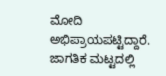ಮೋದಿ ಅಭಿಪ್ರಾಯಪಟ್ಟಿದ್ದಾರೆ.
ಜಾಗತಿಕ ಮಟ್ಟದಲ್ಲಿ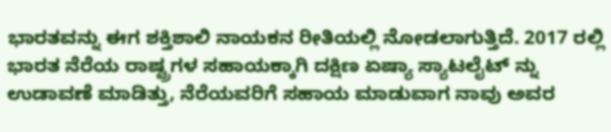ಭಾರತವನ್ನು ಈಗ ಶಕ್ತಿಶಾಲಿ ನಾಯಕನ ರೀತಿಯಲ್ಲಿ ನೋಡಲಾಗುತ್ತಿದೆ. 2017 ರಲ್ಲಿ ಭಾರತ ನೆರೆಯ ರಾಷ್ಟ್ರಗಳ ಸಹಾಯಕ್ಕಾಗಿ ದಕ್ಷಿಣ ಏಷ್ಯಾ ಸ್ಯಾಟಲೈಟ್ ನ್ನು ಉಡಾವಣೆ ಮಾಡಿತ್ತು, ನೆರೆಯವರಿಗೆ ಸಹಾಯ ಮಾಡುವಾಗ ನಾವು ಅವರ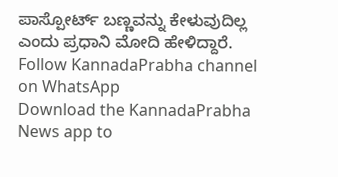ಪಾಸ್ಪೋರ್ಟ್ ಬಣ್ಣವನ್ನು ಕೇಳುವುದಿಲ್ಲ ಎಂದು ಪ್ರಧಾನಿ ಮೋದಿ ಹೇಳಿದ್ದಾರೆ.
Follow KannadaPrabha channel on WhatsApp
Download the KannadaPrabha News app to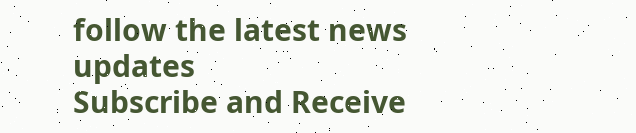follow the latest news updates
Subscribe and Receive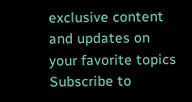exclusive content and updates on your favorite topics
Subscribe to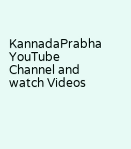KannadaPrabha YouTube Channel and watch Videos